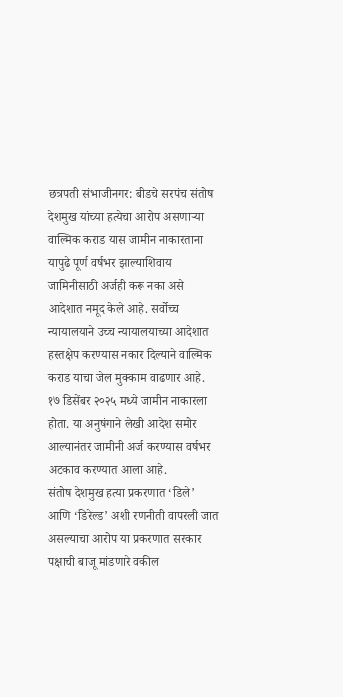छत्रपती संभाजीनगर: बीडचे सरपंच संतोष देशमुख यांच्या हत्येचा आरोप असणाऱ्या वाल्मिक कराड यास जामीन नाकारताना यापुढे पूर्ण वर्षभर झाल्याशिवाय जामिनीसाठी अर्जही करू नका असे आदेशात नमूद केले आहे. सर्वोच्च न्यायालयाने उच्च न्यायालयाच्या आदेशात हस्तक्षेप करण्यास नकार दिल्याने वाल्मिक कराड याचा जेल मुक्काम वाढणार आहे. १७ डिसेंबर २०२५ मध्ये जामीन नाकारला होता. या अनुषंगाने लेखी आदेश समोर आल्यानंतर जामीनी अर्ज करण्यास वर्षभर अटकाव करण्यात आला आहे.
संतोष देशमुख हत्या प्रकरणात ‘डिले’ आणि ‘डिरेल्ड’ अशी रणनीती वापरली जात असल्याचा आरोप या प्रकरणात सरकार पक्षाची बाजू मांडणारे वकील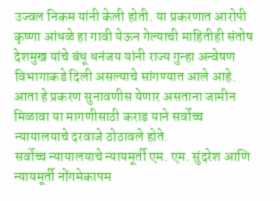उज्वल निकम यांनी केली होती. या प्रकरणात आरोपी कृष्णा आंधळे हा गावी येऊन गेल्याची माहितीही संतोष देशमुख यांचे बंधू धनंजय यांनी राज्य गुन्हा अन्वेषण विभागाकडे दिली असल्याचे सांगण्यात आले आहे. आता हे प्रकरण सुनावणीस येणार असताना जामीन मिळावा या मागणीसाठी कराड याने सर्वोच्च न्यायालयाचे दरवाजे ठोठावले होते.
सर्वोच्च न्यायालयाचे न्यायमूर्ती एम. एम. सुंदरेश आणि न्यायमूर्ती नोंगमेकापम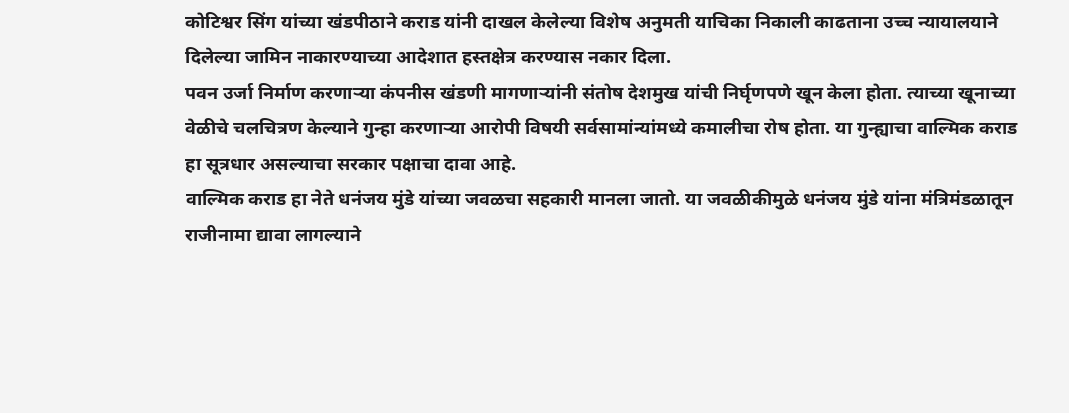कोटिश्वर सिंग यांच्या खंडपीठाने कराड यांनी दाखल केलेल्या विशेष अनुमती याचिका निकाली काढताना उच्च न्यायालयाने दिलेल्या जामिन नाकारण्याच्या आदेशात हस्तक्षेत्र करण्यास नकार दिला.
पवन उर्जा निर्माण करणाऱ्या कंपनीस खंडणी मागणाऱ्यांनी संतोष देशमुख यांची निर्घृणपणे खून केला होता. त्याच्या खूनाच्या वेळीचे चलचित्रण केल्याने गुन्हा करणाऱ्या आरोपी विषयी सर्वसामांन्यांमध्ये कमालीचा रोष होता. या गुन्ह्याचा वाल्मिक कराड हा सूत्रधार असल्याचा सरकार पक्षाचा दावा आहे.
वाल्मिक कराड हा नेते धनंजय मुंडे यांच्या जवळचा सहकारी मानला जातो. या जवळीकीमुळे धनंजय मुंडे यांना मंत्रिमंडळातून राजीनामा द्यावा लागल्याने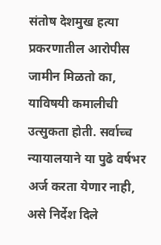संतोष देशमुख हत्या प्रकरणातील आरोपीस जामीन मिळतो का, याविषयी कमालीची उत्सुकता होती. सर्वाच्च न्यायालयाने या पुढे वर्षभर अर्ज करता येणार नाही, असे निर्देश दिले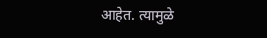आहेत. त्यामुळे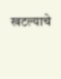खटल्याचे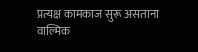प्रत्यक्ष कामकाज सुरू असताना वाल्मिक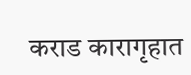कराड कारागृहात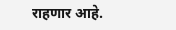राहणार आहे.